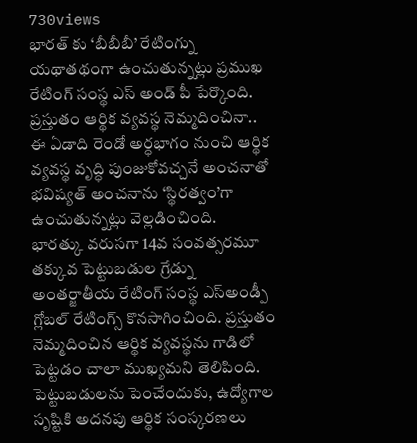730views
భారత్ కు ‘బీబీబీ’ రేటింగ్ను యథాతథంగా ఉంచుతున్నట్లు ప్రముఖ రేటింగ్ సంస్థ ఎస్ అండ్ పీ పేర్కొంది. ప్రస్తుతం ఆర్థిక వ్యవస్థ నెమ్మదించినా.. ఈ ఏడాది రెండో అర్ధభాగం నుంచి ఆర్థిక వ్యవస్థ వృద్ధి పుంజుకోవచ్చనే అంచనాతో భవిష్యత్ అంచనాను ‘స్థిరత్వం’గా ఉంచుతున్నట్లు వెల్లడించింది.
భారత్కు వరుసగా 14వ సంవత్సరమూ తక్కువ పెట్టుబడుల గ్రేడ్ను అంతర్జాతీయ రేటింగ్ సంస్థ ఎస్అండ్పీ గ్లోబల్ రేటింగ్స్ కొనసాగించింది. ప్రస్తుతం నెమ్మదించిన ఆర్థిక వ్యవస్థను గాడిలో పెట్టడం చాలా ముఖ్యమని తెలిపింది. పెట్టుబడులను పెంచేందుకు, ఉద్యోగాల సృష్టికి అదనపు ఆర్థిక సంస్కరణలు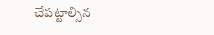చేపట్టాల్సిన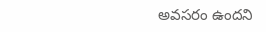అవసరం ఉందని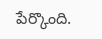పేర్కొంది.